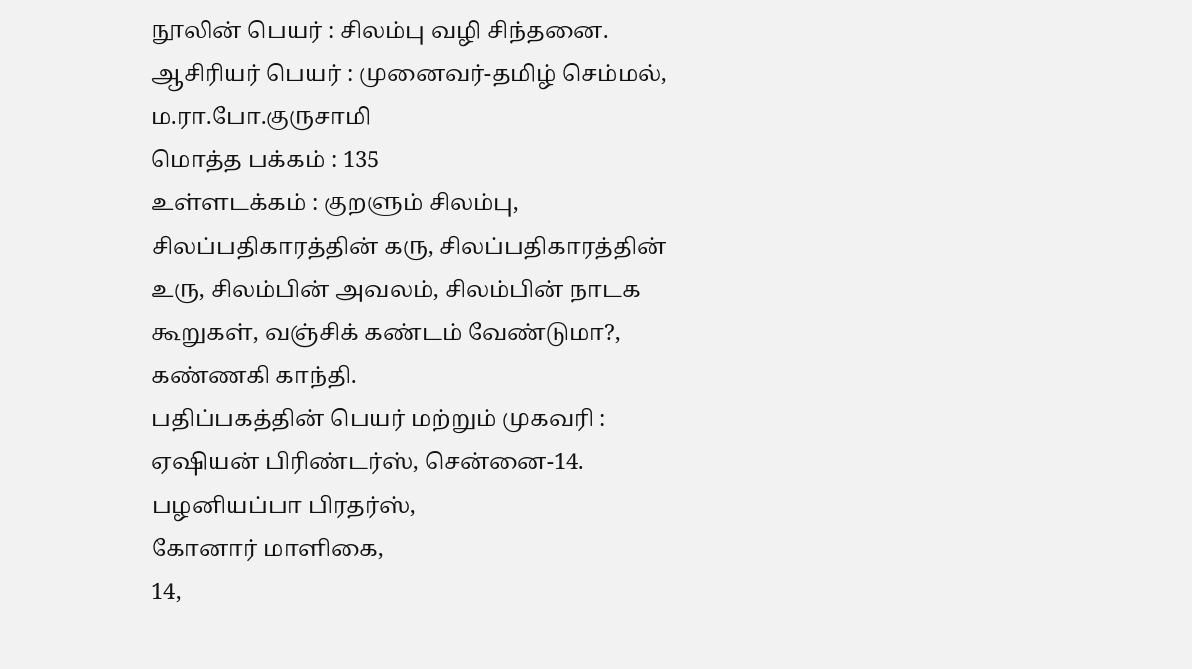நூலின் பெயர் : சிலம்பு வழி சிந்தனை.
ஆசிரியர் பெயர் : முனைவர்-தமிழ் செம்மல், ம.ரா.போ.குருசாமி
மொத்த பக்கம் : 135
உள்ளடக்கம் : குறளும் சிலம்பு, சிலப்பதிகாரத்தின் கரு, சிலப்பதிகாரத்தின் உரு, சிலம்பின் அவலம், சிலம்பின் நாடக கூறுகள், வஞ்சிக் கண்டம் வேண்டுமா?, கண்ணகி காந்தி.
பதிப்பகத்தின் பெயர் மற்றும் முகவரி : ஏஷியன் பிரிண்டர்ஸ், சென்னை-14.
பழனியப்பா பிரதர்ஸ்,
கோனார் மாளிகை,
14,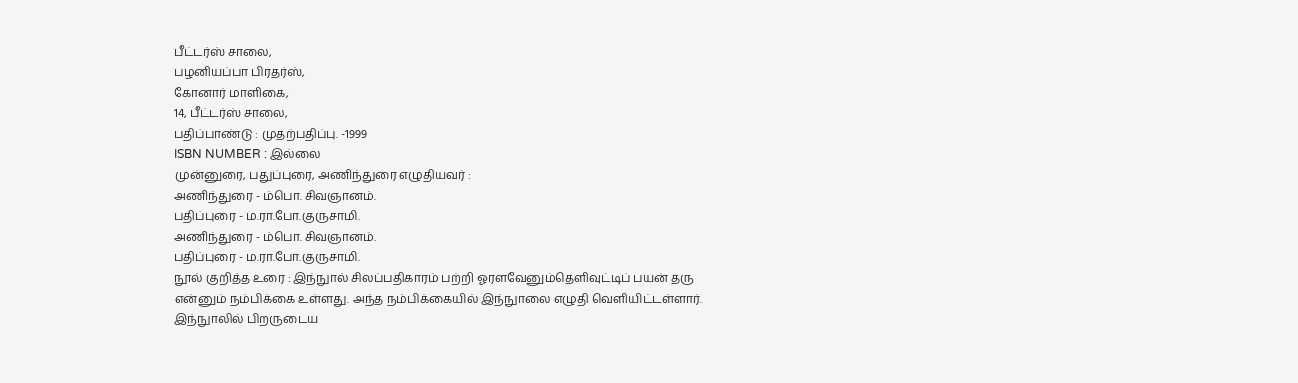பீட்டர்ஸ் சாலை,
பழனியப்பா பிரதர்ஸ்,
கோனார் மாளிகை,
14, பீட்டர்ஸ் சாலை,
பதிப்பாண்டு : முதற்பதிப்பு. -1999
ISBN NUMBER : இல்லை
முன்னுரை, பதுப்புரை, அணிந்துரை எழுதியவர் :
அணிந்துரை - ம்பொ. சிவஞானம்.
பதிப்புரை - ம.ரா.போ.குருசாமி.
அணிந்துரை - ம்பொ. சிவஞானம்.
பதிப்புரை - ம.ரா.போ.குருசாமி.
நூல் குறித்த உரை : இந்நுால் சிலப்பதிகாரம் பற்றி ஓரளவேனும்தெளிவுட்டிப் பயன் தரு என்னும் நம்பிக்கை உள்ளது. அந்த நம்பிக்கையில் இந்நுாலை எழுதி வெளியிட்டள்ளார். இந்நுாலில் பிறருடைய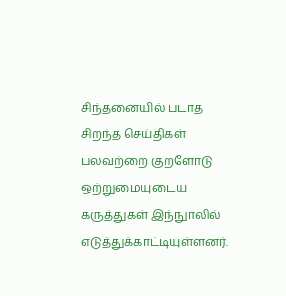சிந்தனையில் படாத சிறந்த செய்திகள் பலவற்றை குறளோடு ஒற்றுமையுடைய கருத்துகள் இந்நுாலில் எடுத்துக்காட்டியுள்ளனர்.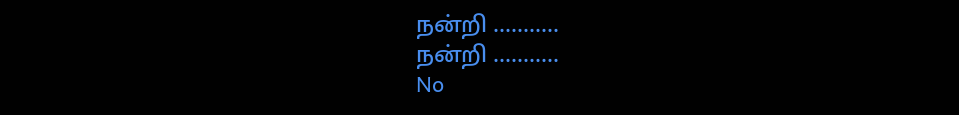நன்றி ...........
நன்றி ...........
No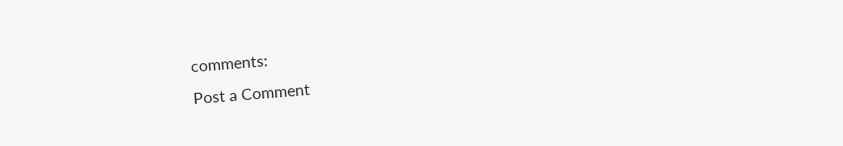comments:
Post a Comment